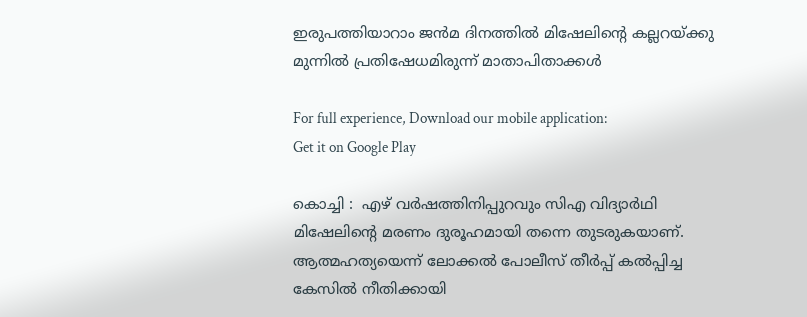ഇരുപത്തിയാറാം ജൻമ ദിനത്തിൽ മിഷേലിന്റെ കല്ലറയ്ക്കു മുന്നിൽ പ്രതിഷേധമിരുന്ന് മാതാപിതാക്കൾ

For full experience, Download our mobile application:
Get it on Google Play

കൊച്ചി :  എഴ് വര്‍ഷത്തിനിപ്പുറവും സിഎ വിദ്യാര്‍ഥി മിഷേലിന്റെ മരണം ദുരൂഹമായി തന്നെ തുടരുകയാണ്. ആത്മഹത്യയെന്ന് ലോക്കല്‍ പോലീസ് തീര്‍പ്പ് കല്‍പ്പിച്ച കേസില്‍ നീതിക്കായി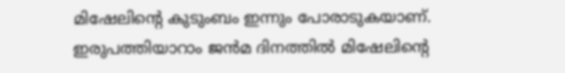മിഷേലിന്‍റെ കുടുംബം ഇന്നും പോരാടുകയാണ്. ഇരുപത്തിയാറാം ജൻമ ദിനത്തിൽ മിഷേലിന്റെ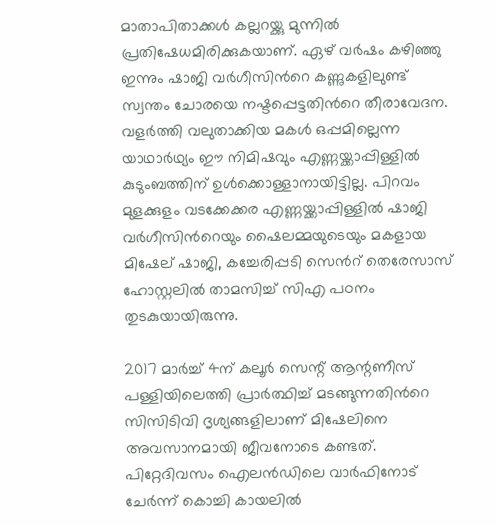മാതാപിതാക്കൾ കല്ലറയ്ക്കു മുന്നിൽ പ്രതിഷേധമിരിക്കുകയാണ്. ഏഴ് വര്‍ഷം കഴിഞ്ഞു ഇന്നും ഷാജി വര്‍ഗീസിന്‍റെ കണ്ണുകളിലുണ്ട് സ്വന്തം ചോരയെ നഷ്ടപ്പെട്ടതിന്‍റെ തീരാവേദന. വളര്‍ത്തി വലുതാക്കിയ മകള്‍ ഒപ്പമില്ലെന്ന യാഥാര്‍ഥ്യം ഈ നിമിഷവും എണ്ണയ്ക്കാപ്പിള്ളില്‍ കുടുംബത്തിന് ഉള്‍ക്കൊള്ളാനായിട്ടില്ല. പിറവം മുളക്കുളം വടക്കേക്കര എണ്ണയ്ക്കാപ്പിള്ളില്‍ ഷാജി വര്‍ഗീസിന്‍റെയും ഷൈലമ്മയുടെയും മകളായ മിഷേല് ഷാജി, കച്ചേരിപ്പടി സെന്‍റ് തെരേസാസ് ഹോസ്റ്റലില്‍ താമസിച്ച് സിഎ പഠനം തുടകുയായിരുന്നു.

2017 മാര്‍ച്ച് 4ന് കലൂര്‍ സെന്റ് ആന്റണീസ് പള്ളിയിലെത്തി പ്രാർത്ഥിച്ച് മടങ്ങുന്നതിന്‍റെ സിസിടിവി ദൃശ്യങ്ങളിലാണ് മിഷേലിനെ അവസാനമായി ജീവനോടെ കണ്ടത്. പിറ്റേദിവസം ഐലന്‍ഡിലെ വാര്‍ഫിനോട് ചേര്‍ന്ന് കൊച്ചി കായലില്‍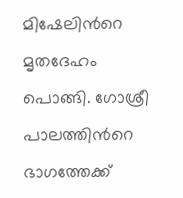മിഷേലിന്‍റെ മൃതദേഹം പൊങ്ങി. ഗോശ്രീ പാലത്തിന്‍റെ ഭാഗത്തേക്ക്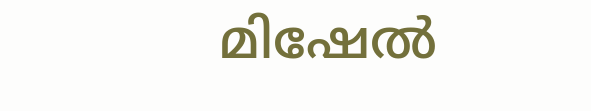മിഷേല്‍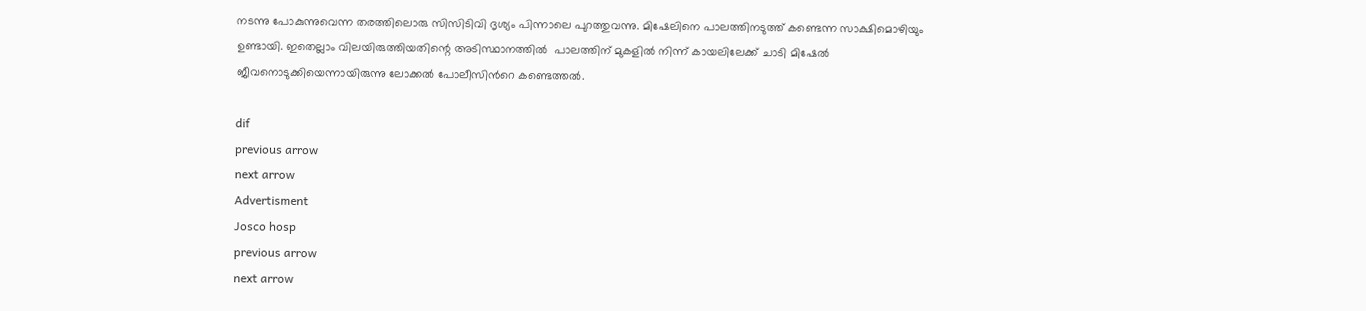നടന്നു പോകുന്നുവെന്ന തരത്തിലൊരു സിസിടിവി ദൃശ്യം പിന്നാലെ പുറത്തുവന്നു. മിഷേലിനെ പാലത്തിനടുത്ത് കണ്ടെന്ന സാക്ഷിമൊഴിയും ഉണ്ടായി. ഇതെല്ലാം വിലയിരുത്തിയതിന്റെ അടിസ്ഥാനത്തിൽ  പാലത്തിന് മുകളില്‍ നിന്ന് കായലിലേക്ക് ചാടി മിഷേല്‍ ജീവനൊടുക്കിയെന്നായിരുന്നു ലോക്കല്‍ പോലീസിന്‍റെ കണ്ടെത്തല്‍.

dif
previous arrow
next arrow
Advertisment
Josco hosp
previous arrow
next arrow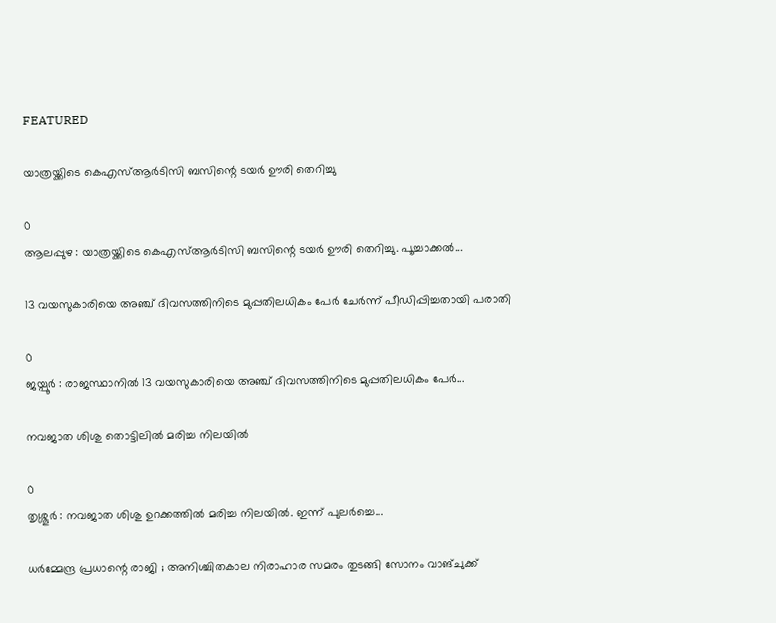FEATURED

യാത്രയ്ക്കിടെ കെഎസ്ആര്‍ടിസി ബസിന്റെ ടയര്‍ ഊരി തെറിച്ചു

0
ആലപ്പുഴ : യാത്രയ്ക്കിടെ കെഎസ്ആര്‍ടിസി ബസിന്റെ ടയര്‍ ഊരി തെറിച്ചു. പൂച്ചാക്കല്‍...

13 വയസുകാരിയെ അഞ്ച് ദിവസത്തിനിടെ മുപ്പതിലധികം പേർ ചേർന്ന് പീഡിപ്പിച്ചതായി പരാതി

0
ജയ്പൂര്‍ : രാജസ്ഥാനില്‍ 13 വയസുകാരിയെ അഞ്ച് ദിവസത്തിനിടെ മുപ്പതിലധികം പേര്‍...

നവജാത ശിശു തൊട്ടിലില്‍ മരിച്ച നിലയില്‍

0
തൃശ്ശൂര്‍ : നവജാത ശിശു ഉറക്കത്തില്‍ മരിച്ച നിലയില്‍. ഇന്ന് പുലര്‍ച്ചെ...

ധർമ്മേന്ദ്ര പ്രധാന്റെ രാജി ; അനിശ്ചിതകാല നിരാഹാര സമരം തുടങ്ങി സോനം വാങ്ചുക്ക്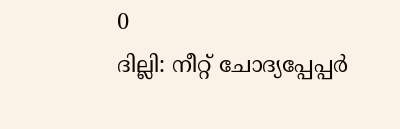0
ദില്ലി: നീറ്റ് ചോദ്യപ്പേപ്പർ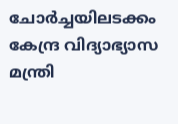ചോർച്ചയിലടക്കം കേന്ദ്ര വിദ്യാഭ്യാസ മന്ത്രി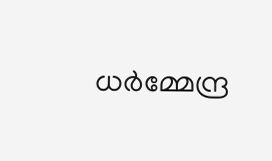ധർമ്മേന്ദ്ര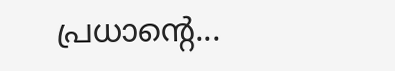പ്രധാന്റെ...